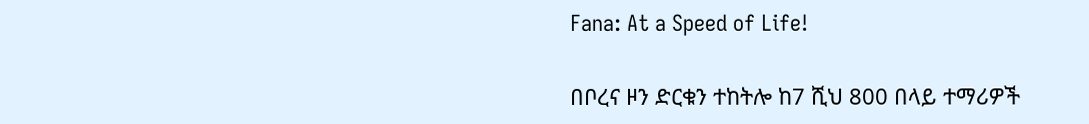Fana: At a Speed of Life!

በቦረና ዞን ድርቁን ተከትሎ ከ7 ሺህ 800 በላይ ተማሪዎች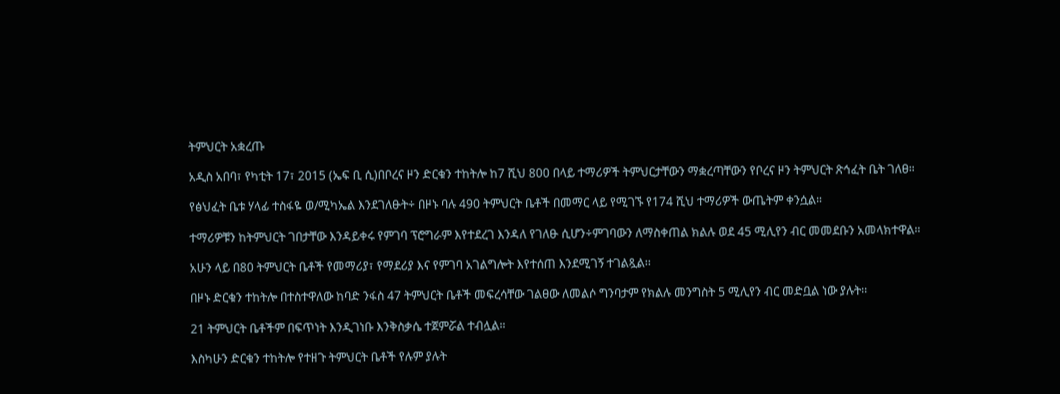ትምህርት አቋረጡ

አዲስ አበባ፣ የካቲት 17፣ 2015 (ኤፍ ቢ ሲ)በቦረና ዞን ድርቁን ተከትሎ ከ7 ሺህ 800 በላይ ተማሪዎች ትምህርታቸውን ማቋረጣቸውን የቦረና ዞን ትምህርት ጽኅፈት ቤት ገለፀ።

የፅህፈት ቤቱ ሃላፊ ተስፋዬ ወ/ሚካኤል እንደገለፁት÷ በዞኑ ባሉ 490 ትምህርት ቤቶች በመማር ላይ የሚገኙ የ174 ሺህ ተማሪዎች ውጤትም ቀንሷል።

ተማሪዎቹን ከትምህርት ገበታቸው እንዳይቀሩ የምገባ ፕሮግራም እየተደረገ እንዳለ የገለፁ ሲሆን÷ምገባውን ለማስቀጠል ክልሉ ወደ 45 ሚሊየን ብር መመደቡን አመላክተዋል።

አሁን ላይ በ80 ትምህርት ቤቶች የመማሪያ፣ የማደሪያ እና የምገባ አገልግሎት እየተሰጠ እንደሚገኝ ተገልጿል፡፡

በዞኑ ድርቁን ተከትሎ በተስተዋለው ከባድ ንፋስ 47 ትምህርት ቤቶች መፍረሳቸው ገልፀው ለመልሶ ግንባታም የክልሉ መንግስት 5 ሚሊየን ብር መድቧል ነው ያሉት፡፡

21 ትምህርት ቤቶችም በፍጥነት እንዲገነቡ እንቅስቃሴ ተጀምሯል ተብሏል።

እስካሁን ድርቁን ተከትሎ የተዘጉ ትምህርት ቤቶች የሉም ያሉት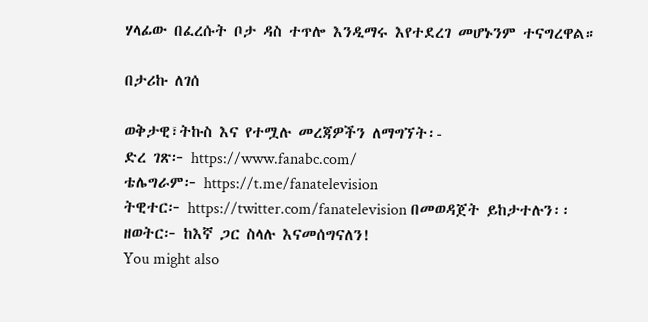ሃላፊው በፈረሱት ቦታ ዳስ ተጥሎ እንዲማሩ እየተደረገ መሆኑንም ተናግረዋል።

በታሪኩ ለገሰ

ወቅታዊ፣ትኩስ እና የተሟሉ መረጃዎችን ለማግኘት፡-
ድረ ገጽ፦ https://www.fanabc.com/
ቴሌግራም፦ https://t.me/fanatelevision
ትዊተር፦ https://twitter.com/fanatelevision በመወዳጀት ይከታተሉን፡፡
ዘወትር፦ ከእኛ ጋር ስላሉ እናመሰግናለን!
You might also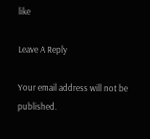like

Leave A Reply

Your email address will not be published.